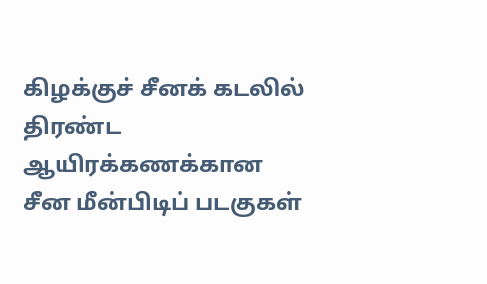கிழக்குச் சீனக் கடலில் திரண்ட ஆயிரக்கணக்கான சீன மீன்பிடிப் படகுகள்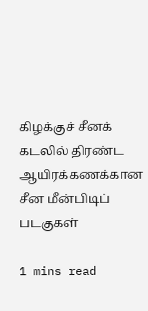கிழக்குச் சீனக் கடலில் திரண்ட ஆயிரக்கணக்கான சீன மீன்பிடிப் படகுகள்

1 mins read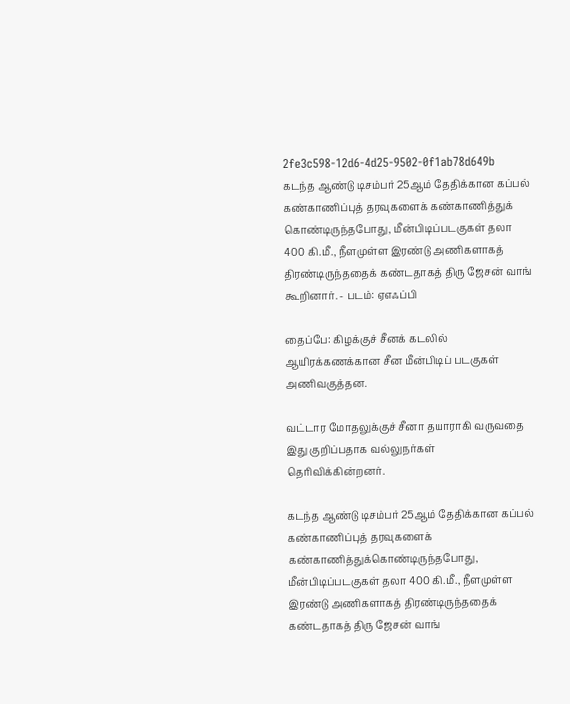2fe3c598-12d6-4d25-9502-0f1ab78d649b
கடந்த ஆண்டு டிசம்பர் 25ஆம் தேதிக்கான கப்பல் கண்காணிப்புத் தரவுகளைக் கண்காணித்துக் கொண்டிருந்தபோது, மீன்பிடிப்படகுகள் தலா 400 கி.மீ., நீளமுள்ள இரண்டு அணிகளாகத் திரண்டிருந்ததைக் கண்டதாகத் திரு ஜேசன் வாங் கூறினார். - படம்: ஏஎஃப்பி

தைப்பே: கிழக்குச் சீனக் கடலில் ஆயிரக்கணக்கான சீன மீன்பிடிப் படகுகள் அணிவகுத்தன.

வட்டார மோதலுக்குச் சீனா தயாராகி வருவதை இது குறிப்பதாக வல்லுநர்கள் தெரிவிக்கின்றனர்.

கடந்த ஆண்டு டிசம்பர் 25ஆம் தேதிக்கான கப்பல் கண்காணிப்புத் தரவுகளைக் கண்காணித்துக்கொண்டிருந்தபோது, மீன்பிடிப்படகுகள் தலா 400 கி.மீ., நீளமுள்ள இரண்டு அணிகளாகத் திரண்டிருந்ததைக் கண்டதாகத் திரு ஜேசன் வாங்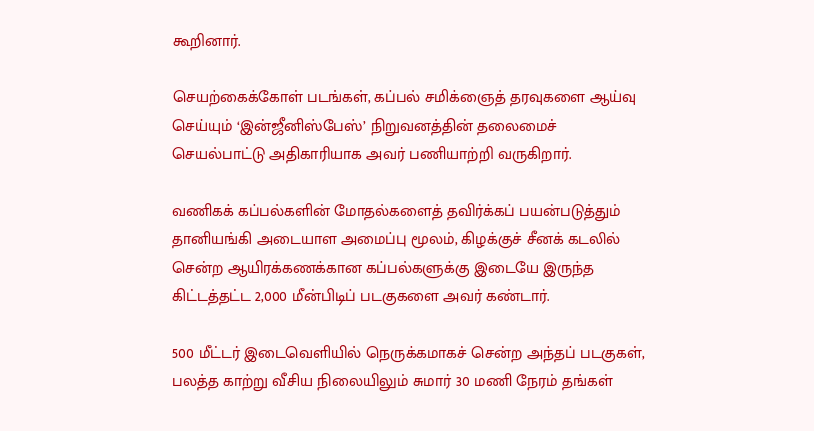கூறினார்.

செயற்கைக்கோள் படங்கள், கப்பல் சமிக்ஞைத் தரவுகளை ஆய்வு செய்யும் ‘இன்ஜீனிஸ்பேஸ்’ நிறுவனத்தின் தலைமைச் செயல்பாட்டு அதிகாரியாக அவர் பணியாற்றி வருகிறார்.

வணிகக் கப்பல்களின் மோதல்களைத் தவிர்க்கப் பயன்படுத்தும் தானியங்கி அடையாள அமைப்பு மூலம், கிழக்குச் சீனக் கடலில் சென்ற ஆயிரக்கணக்கான கப்பல்களுக்கு இடையே இருந்த கிட்டத்தட்ட 2,000 மீன்பிடிப் படகுகளை அவர் கண்டார்.

500 மீட்டர் இடைவெளியில் நெருக்கமாகச் சென்ற அந்தப் படகுகள், பலத்த காற்று வீசிய நிலையிலும் சுமார் 30 மணி நேரம் தங்கள்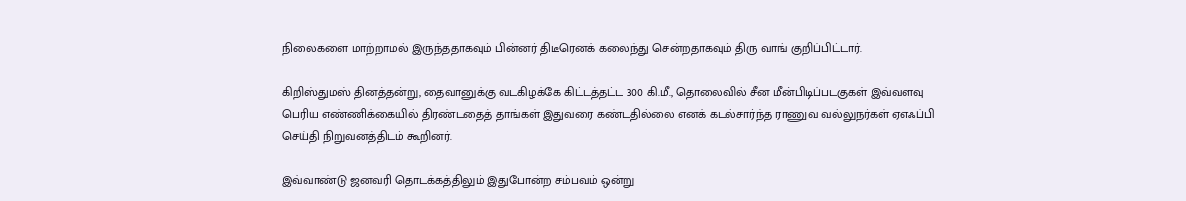நிலைகளை மாற்றாமல் இருந்ததாகவும் பின்னர் திடீரெனக் கலைந்து சென்றதாகவும் திரு வாங் குறிப்பிட்டார்.

கிறிஸ்துமஸ் தினத்தன்று, தைவானுக்கு வடகிழக்கே கிட்டத்தட்ட 300 கி.மீ., தொலைவில் சீன மீன்பிடிப்படகுகள் இவ்வளவு பெரிய எண்ணிக்கையில் திரண்டதைத் தாங்கள் இதுவரை கண்டதில்லை எனக் கடல்சார்ந்த ராணுவ வல்லுநர்கள் ஏஎஃப்பி செய்தி நிறுவனத்திடம் கூறினர்.

இவ்வாண்டு ஜனவரி தொடக்கத்திலும் இதுபோன்ற சம்பவம் ஒன்று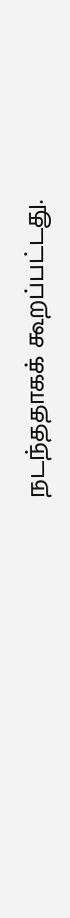நடந்ததாகக் கூறப்பட்டது.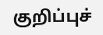குறிப்புச்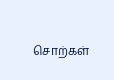சொற்கள்